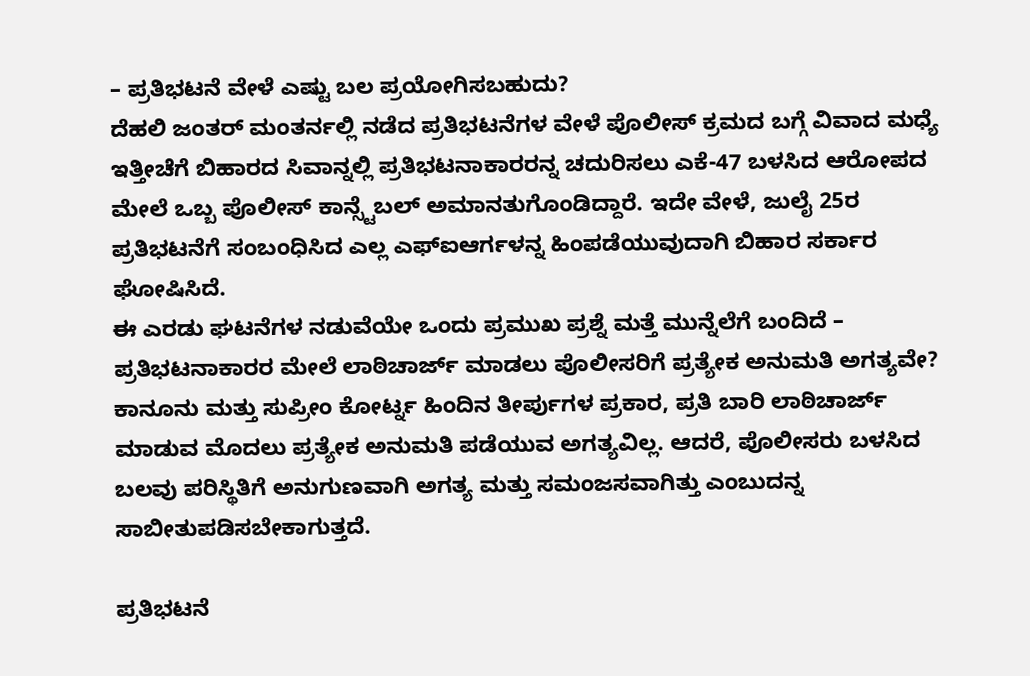– ಪ್ರತಿಭಟನೆ ವೇಳೆ ಎಷ್ಟು ಬಲ ಪ್ರಯೋಗಿಸಬಹುದು?
ದೆಹಲಿ ಜಂತರ್ ಮಂತರ್ನಲ್ಲಿ ನಡೆದ ಪ್ರತಿಭಟನೆಗಳ ವೇಳೆ ಪೊಲೀಸ್ ಕ್ರಮದ ಬಗ್ಗೆ ವಿವಾದ ಮಧ್ಯೆ ಇತ್ತೀಚೆಗೆ ಬಿಹಾರದ ಸಿವಾನ್ನಲ್ಲಿ ಪ್ರತಿಭಟನಾಕಾರರನ್ನ ಚದುರಿಸಲು ಎಕೆ-47 ಬಳಸಿದ ಆರೋಪದ ಮೇಲೆ ಒಬ್ಬ ಪೊಲೀಸ್ ಕಾನ್ಸ್ಟೆಬಲ್ ಅಮಾನತುಗೊಂಡಿದ್ದಾರೆ. ಇದೇ ವೇಳೆ, ಜುಲೈ 25ರ ಪ್ರತಿಭಟನೆಗೆ ಸಂಬಂಧಿಸಿದ ಎಲ್ಲ ಎಫ್ಐಆರ್ಗಳನ್ನ ಹಿಂಪಡೆಯುವುದಾಗಿ ಬಿಹಾರ ಸರ್ಕಾರ ಘೋಷಿಸಿದೆ.
ಈ ಎರಡು ಘಟನೆಗಳ ನಡುವೆಯೇ ಒಂದು ಪ್ರಮುಖ ಪ್ರಶ್ನೆ ಮತ್ತೆ ಮುನ್ನೆಲೆಗೆ ಬಂದಿದೆ – ಪ್ರತಿಭಟನಾಕಾರರ ಮೇಲೆ ಲಾಠಿಚಾರ್ಜ್ ಮಾಡಲು ಪೊಲೀಸರಿಗೆ ಪ್ರತ್ಯೇಕ ಅನುಮತಿ ಅಗತ್ಯವೇ? ಕಾನೂನು ಮತ್ತು ಸುಪ್ರೀಂ ಕೋರ್ಟ್ನ ಹಿಂದಿನ ತೀರ್ಪುಗಳ ಪ್ರಕಾರ, ಪ್ರತಿ ಬಾರಿ ಲಾಠಿಚಾರ್ಜ್ ಮಾಡುವ ಮೊದಲು ಪ್ರತ್ಯೇಕ ಅನುಮತಿ ಪಡೆಯುವ ಅಗತ್ಯವಿಲ್ಲ. ಆದರೆ, ಪೊಲೀಸರು ಬಳಸಿದ ಬಲವು ಪರಿಸ್ಥಿತಿಗೆ ಅನುಗುಣವಾಗಿ ಅಗತ್ಯ ಮತ್ತು ಸಮಂಜಸವಾಗಿತ್ತು ಎಂಬುದನ್ನ ಸಾಬೀತುಪಡಿಸಬೇಕಾಗುತ್ತದೆ.

ಪ್ರತಿಭಟನೆ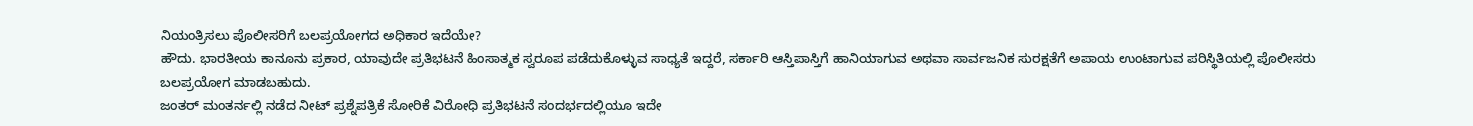ನಿಯಂತ್ರಿಸಲು ಪೊಲೀಸರಿಗೆ ಬಲಪ್ರಯೋಗದ ಅಧಿಕಾರ ಇದೆಯೇ?
ಹೌದು. ಭಾರತೀಯ ಕಾನೂನು ಪ್ರಕಾರ, ಯಾವುದೇ ಪ್ರತಿಭಟನೆ ಹಿಂಸಾತ್ಮಕ ಸ್ವರೂಪ ಪಡೆದುಕೊಳ್ಳುವ ಸಾಧ್ಯತೆ ಇದ್ದರೆ, ಸರ್ಕಾರಿ ಆಸ್ತಿಪಾಸ್ತಿಗೆ ಹಾನಿಯಾಗುವ ಅಥವಾ ಸಾರ್ವಜನಿಕ ಸುರಕ್ಷತೆಗೆ ಅಪಾಯ ಉಂಟಾಗುವ ಪರಿಸ್ಥಿತಿಯಲ್ಲಿ ಪೊಲೀಸರು ಬಲಪ್ರಯೋಗ ಮಾಡಬಹುದು.
ಜಂತರ್ ಮಂತರ್ನಲ್ಲಿ ನಡೆದ ನೀಟ್ ಪ್ರಶ್ನೆಪತ್ರಿಕೆ ಸೋರಿಕೆ ವಿರೋಧಿ ಪ್ರತಿಭಟನೆ ಸಂದರ್ಭದಲ್ಲಿಯೂ ಇದೇ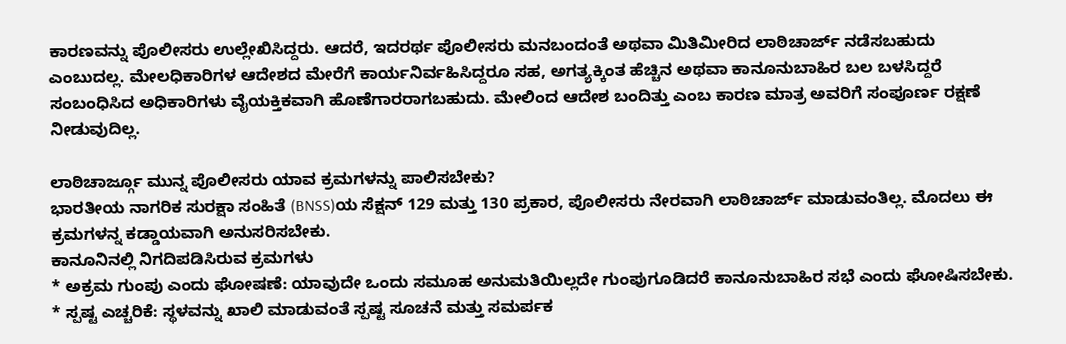ಕಾರಣವನ್ನು ಪೊಲೀಸರು ಉಲ್ಲೇಖಿಸಿದ್ದರು. ಆದರೆ, ಇದರರ್ಥ ಪೊಲೀಸರು ಮನಬಂದಂತೆ ಅಥವಾ ಮಿತಿಮೀರಿದ ಲಾಠಿಚಾರ್ಜ್ ನಡೆಸಬಹುದು ಎಂಬುದಲ್ಲ. ಮೇಲಧಿಕಾರಿಗಳ ಆದೇಶದ ಮೇರೆಗೆ ಕಾರ್ಯನಿರ್ವಹಿಸಿದ್ದರೂ ಸಹ, ಅಗತ್ಯಕ್ಕಿಂತ ಹೆಚ್ಚಿನ ಅಥವಾ ಕಾನೂನುಬಾಹಿರ ಬಲ ಬಳಸಿದ್ದರೆ ಸಂಬಂಧಿಸಿದ ಅಧಿಕಾರಿಗಳು ವೈಯಕ್ತಿಕವಾಗಿ ಹೊಣೆಗಾರರಾಗಬಹುದು. ಮೇಲಿಂದ ಆದೇಶ ಬಂದಿತ್ತು ಎಂಬ ಕಾರಣ ಮಾತ್ರ ಅವರಿಗೆ ಸಂಪೂರ್ಣ ರಕ್ಷಣೆ ನೀಡುವುದಿಲ್ಲ.

ಲಾಠಿಚಾರ್ಜ್ಗೂ ಮುನ್ನ ಪೊಲೀಸರು ಯಾವ ಕ್ರಮಗಳನ್ನು ಪಾಲಿಸಬೇಕು?
ಭಾರತೀಯ ನಾಗರಿಕ ಸುರಕ್ಷಾ ಸಂಹಿತೆ (BNSS)ಯ ಸೆಕ್ಷನ್ 129 ಮತ್ತು 130 ಪ್ರಕಾರ, ಪೊಲೀಸರು ನೇರವಾಗಿ ಲಾಠಿಚಾರ್ಜ್ ಮಾಡುವಂತಿಲ್ಲ. ಮೊದಲು ಈ ಕ್ರಮಗಳನ್ನ ಕಡ್ಡಾಯವಾಗಿ ಅನುಸರಿಸಬೇಕು.
ಕಾನೂನಿನಲ್ಲಿ ನಿಗದಿಪಡಿಸಿರುವ ಕ್ರಮಗಳು
* ಅಕ್ರಮ ಗುಂಪು ಎಂದು ಘೋಷಣೆ: ಯಾವುದೇ ಒಂದು ಸಮೂಹ ಅನುಮತಿಯಿಲ್ಲದೇ ಗುಂಪುಗೂಡಿದರೆ ಕಾನೂನುಬಾಹಿರ ಸಭೆ ಎಂದು ಘೋಷಿಸಬೇಕು.
* ಸ್ಪಷ್ಟ ಎಚ್ಚರಿಕೆ: ಸ್ಥಳವನ್ನು ಖಾಲಿ ಮಾಡುವಂತೆ ಸ್ಪಷ್ಟ ಸೂಚನೆ ಮತ್ತು ಸಮರ್ಪಕ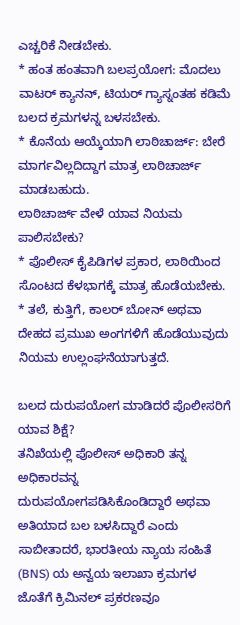ಎಚ್ಚರಿಕೆ ನೀಡಬೇಕು.
* ಹಂತ ಹಂತವಾಗಿ ಬಲಪ್ರಯೋಗ: ಮೊದಲು ವಾಟರ್ ಕ್ಯಾನನ್, ಟಿಯರ್ ಗ್ಯಾಸ್ನಂತಹ ಕಡಿಮೆ ಬಲದ ಕ್ರಮಗಳನ್ನ ಬಳಸಬೇಕು.
* ಕೊನೆಯ ಆಯ್ಕೆಯಾಗಿ ಲಾಠಿಚಾರ್ಜ್: ಬೇರೆ ಮಾರ್ಗವಿಲ್ಲದಿದ್ದಾಗ ಮಾತ್ರ ಲಾಠಿಚಾರ್ಜ್ ಮಾಡಬಹುದು.
ಲಾಠಿಚಾರ್ಜ್ ವೇಳೆ ಯಾವ ನಿಯಮ ಪಾಲಿಸಬೇಕು?
* ಪೊಲೀಸ್ ಕೈಪಿಡಿಗಳ ಪ್ರಕಾರ, ಲಾಠಿಯಿಂದ ಸೊಂಟದ ಕೆಳಭಾಗಕ್ಕೆ ಮಾತ್ರ ಹೊಡೆಯಬೇಕು.
* ತಲೆ, ಕುತ್ತಿಗೆ, ಕಾಲರ್ ಬೋನ್ ಅಥವಾ ದೇಹದ ಪ್ರಮುಖ ಅಂಗಗಳಿಗೆ ಹೊಡೆಯುವುದು ನಿಯಮ ಉಲ್ಲಂಘನೆಯಾಗುತ್ತದೆ.

ಬಲದ ದುರುಪಯೋಗ ಮಾಡಿದರೆ ಪೊಲೀಸರಿಗೆ ಯಾವ ಶಿಕ್ಷೆ?
ತನಿಖೆಯಲ್ಲಿ ಪೊಲೀಸ್ ಅಧಿಕಾರಿ ತನ್ನ ಅಧಿಕಾರವನ್ನ ದುರುಪಯೋಗಪಡಿಸಿಕೊಂಡಿದ್ದಾರೆ ಅಥವಾ ಅತಿಯಾದ ಬಲ ಬಳಸಿದ್ದಾರೆ ಎಂದು ಸಾಬೀತಾದರೆ, ಭಾರತೀಯ ನ್ಯಾಯ ಸಂಹಿತೆ (BNS) ಯ ಅನ್ವಯ ಇಲಾಖಾ ಕ್ರಮಗಳ ಜೊತೆಗೆ ಕ್ರಿಮಿನಲ್ ಪ್ರಕರಣವೂ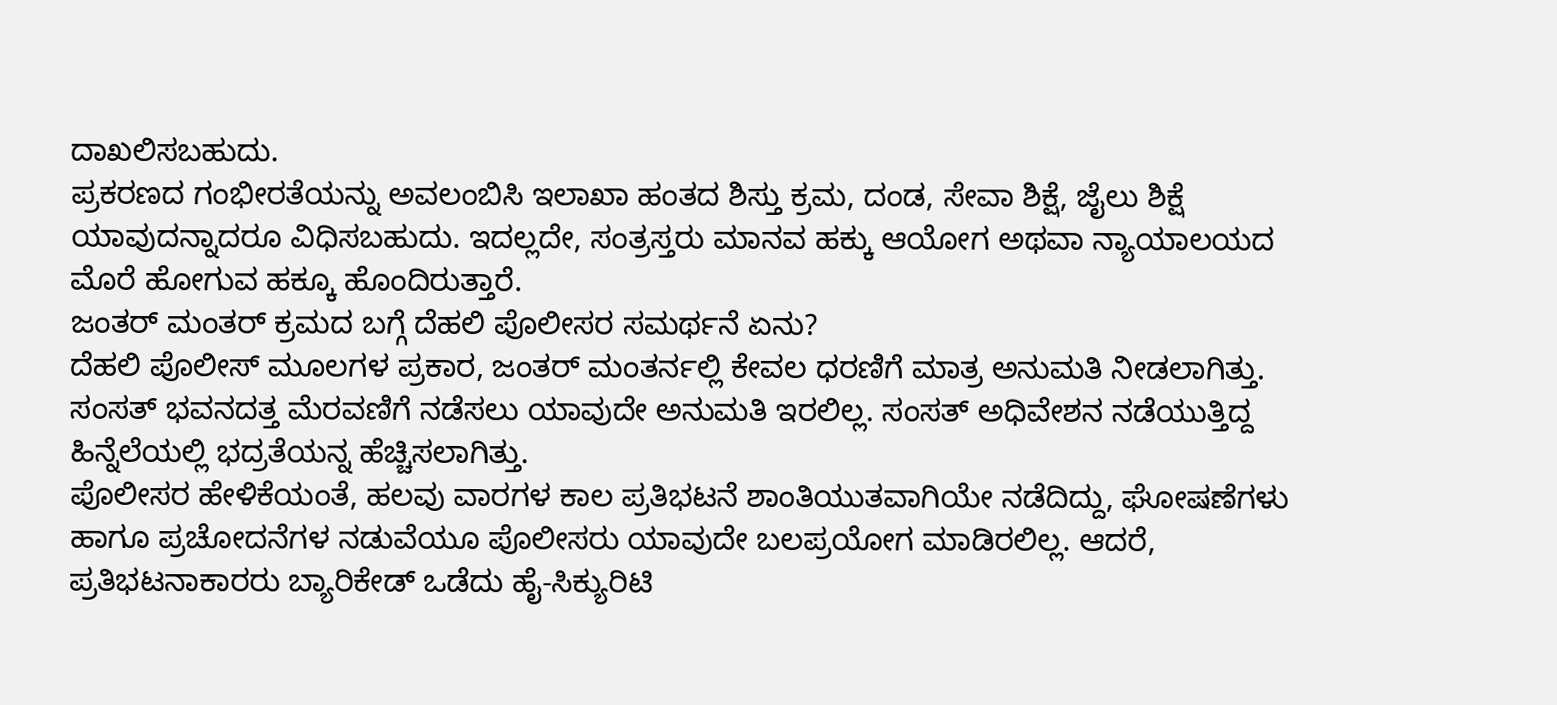ದಾಖಲಿಸಬಹುದು.
ಪ್ರಕರಣದ ಗಂಭೀರತೆಯನ್ನು ಅವಲಂಬಿಸಿ ಇಲಾಖಾ ಹಂತದ ಶಿಸ್ತು ಕ್ರಮ, ದಂಡ, ಸೇವಾ ಶಿಕ್ಷೆ, ಜೈಲು ಶಿಕ್ಷೆ ಯಾವುದನ್ನಾದರೂ ವಿಧಿಸಬಹುದು. ಇದಲ್ಲದೇ, ಸಂತ್ರಸ್ತರು ಮಾನವ ಹಕ್ಕು ಆಯೋಗ ಅಥವಾ ನ್ಯಾಯಾಲಯದ ಮೊರೆ ಹೋಗುವ ಹಕ್ಕೂ ಹೊಂದಿರುತ್ತಾರೆ.
ಜಂತರ್ ಮಂತರ್ ಕ್ರಮದ ಬಗ್ಗೆ ದೆಹಲಿ ಪೊಲೀಸರ ಸಮರ್ಥನೆ ಏನು?
ದೆಹಲಿ ಪೊಲೀಸ್ ಮೂಲಗಳ ಪ್ರಕಾರ, ಜಂತರ್ ಮಂತರ್ನಲ್ಲಿ ಕೇವಲ ಧರಣಿಗೆ ಮಾತ್ರ ಅನುಮತಿ ನೀಡಲಾಗಿತ್ತು. ಸಂಸತ್ ಭವನದತ್ತ ಮೆರವಣಿಗೆ ನಡೆಸಲು ಯಾವುದೇ ಅನುಮತಿ ಇರಲಿಲ್ಲ. ಸಂಸತ್ ಅಧಿವೇಶನ ನಡೆಯುತ್ತಿದ್ದ ಹಿನ್ನೆಲೆಯಲ್ಲಿ ಭದ್ರತೆಯನ್ನ ಹೆಚ್ಚಿಸಲಾಗಿತ್ತು.
ಪೊಲೀಸರ ಹೇಳಿಕೆಯಂತೆ, ಹಲವು ವಾರಗಳ ಕಾಲ ಪ್ರತಿಭಟನೆ ಶಾಂತಿಯುತವಾಗಿಯೇ ನಡೆದಿದ್ದು, ಘೋಷಣೆಗಳು ಹಾಗೂ ಪ್ರಚೋದನೆಗಳ ನಡುವೆಯೂ ಪೊಲೀಸರು ಯಾವುದೇ ಬಲಪ್ರಯೋಗ ಮಾಡಿರಲಿಲ್ಲ. ಆದರೆ, ಪ್ರತಿಭಟನಾಕಾರರು ಬ್ಯಾರಿಕೇಡ್ ಒಡೆದು ಹೈ-ಸಿಕ್ಯುರಿಟಿ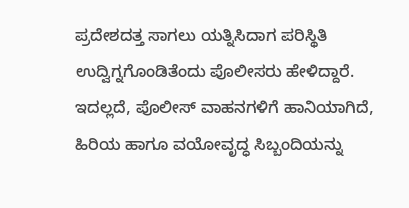ಪ್ರದೇಶದತ್ತ ಸಾಗಲು ಯತ್ನಿಸಿದಾಗ ಪರಿಸ್ಥಿತಿ ಉದ್ವಿಗ್ನಗೊಂಡಿತೆಂದು ಪೊಲೀಸರು ಹೇಳಿದ್ದಾರೆ.
ಇದಲ್ಲದೆ, ಪೊಲೀಸ್ ವಾಹನಗಳಿಗೆ ಹಾನಿಯಾಗಿದೆ, ಹಿರಿಯ ಹಾಗೂ ವಯೋವೃದ್ಧ ಸಿಬ್ಬಂದಿಯನ್ನು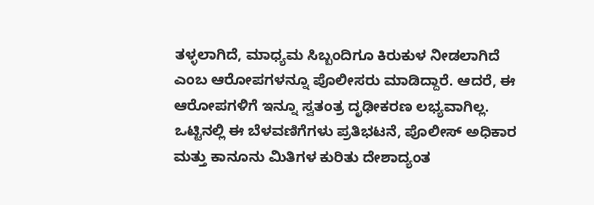ತಳ್ಳಲಾಗಿದೆ, ಮಾಧ್ಯಮ ಸಿಬ್ಬಂದಿಗೂ ಕಿರುಕುಳ ನೀಡಲಾಗಿದೆ ಎಂಬ ಆರೋಪಗಳನ್ನೂ ಪೊಲೀಸರು ಮಾಡಿದ್ದಾರೆ. ಆದರೆ, ಈ ಆರೋಪಗಳಿಗೆ ಇನ್ನೂ ಸ್ವತಂತ್ರ ದೃಢೀಕರಣ ಲಭ್ಯವಾಗಿಲ್ಲ.
ಒಟ್ಟಿನಲ್ಲಿ ಈ ಬೆಳವಣಿಗೆಗಳು ಪ್ರತಿಭಟನೆ, ಪೊಲೀಸ್ ಅಧಿಕಾರ ಮತ್ತು ಕಾನೂನು ಮಿತಿಗಳ ಕುರಿತು ದೇಶಾದ್ಯಂತ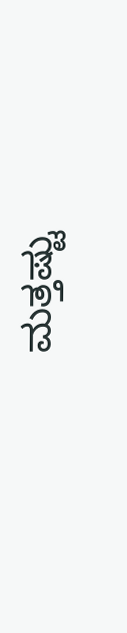ಮತ್ತಷ್ಟು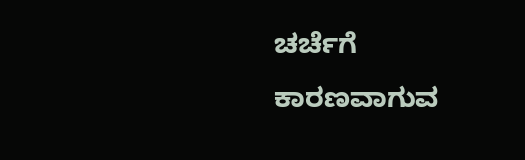ಚರ್ಚೆಗೆ ಕಾರಣವಾಗುವ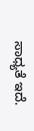ಸಾಧ್ಯತೆ ಇದೆ.